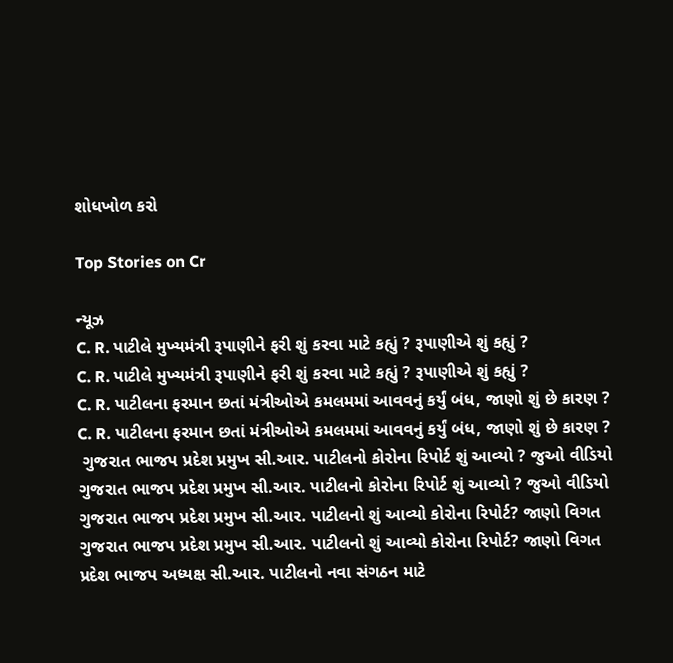શોધખોળ કરો

Top Stories on Cr

ન્યૂઝ
C. R. પાટીલે મુખ્યમંત્રી રૂપાણીને ફરી શું કરવા માટે કહ્યું ? રૂપાણીએ શું કહ્યું ?
C. R. પાટીલે મુખ્યમંત્રી રૂપાણીને ફરી શું કરવા માટે કહ્યું ? રૂપાણીએ શું કહ્યું ?
C. R. પાટીલના ફરમાન છતાં મંત્રીઓએ કમલમમાં આવવનું કર્યું બંધ, જાણો શું છે કારણ ?
C. R. પાટીલના ફરમાન છતાં મંત્રીઓએ કમલમમાં આવવનું કર્યું બંધ, જાણો શું છે કારણ ?
 ગુજરાત ભાજપ પ્રદેશ પ્રમુખ સી.આર. પાટીલનો કોરોના રિપોર્ટ શું આવ્યો ? જુઓ વીડિયો
ગુજરાત ભાજપ પ્રદેશ પ્રમુખ સી.આર. પાટીલનો કોરોના રિપોર્ટ શું આવ્યો ? જુઓ વીડિયો
ગુજરાત ભાજપ પ્રદેશ પ્રમુખ સી.આર. પાટીલનો શું આવ્યો કોરોના રિપોર્ટ? જાણો વિગત
ગુજરાત ભાજપ પ્રદેશ પ્રમુખ સી.આર. પાટીલનો શું આવ્યો કોરોના રિપોર્ટ? જાણો વિગત
પ્રદેશ ભાજપ અધ્યક્ષ સી.આર. પાટીલનો નવા સંગઠન માટે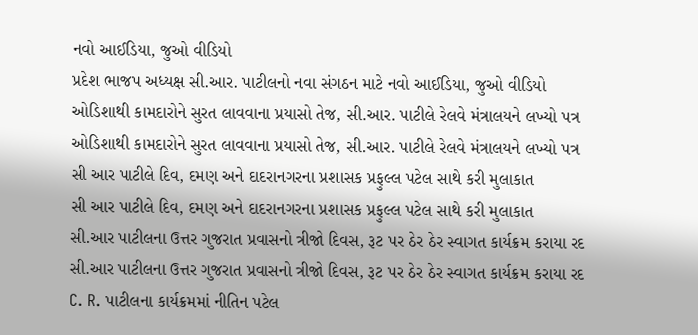નવો આઈડિયા, જુઓ વીડિયો
પ્રદેશ ભાજપ અધ્યક્ષ સી.આર. પાટીલનો નવા સંગઠન માટે નવો આઈડિયા, જુઓ વીડિયો
ઓડિશાથી કામદારોને સુરત લાવવાના પ્રયાસો તેજ, સી.આર. પાટીલે રેલવે મંત્રાલયને લખ્યો પત્ર
ઓડિશાથી કામદારોને સુરત લાવવાના પ્રયાસો તેજ, સી.આર. પાટીલે રેલવે મંત્રાલયને લખ્યો પત્ર
સી આર પાટીલે દિવ, દમણ અને દાદરાનગરના પ્રશાસક પ્રફુલ્લ પટેલ સાથે કરી મુલાકાત
સી આર પાટીલે દિવ, દમણ અને દાદરાનગરના પ્રશાસક પ્રફુલ્લ પટેલ સાથે કરી મુલાકાત
સી.આર પાટીલના ઉત્તર ગુજરાત પ્રવાસનો ત્રીજો દિવસ, રૂટ પર ઠેર ઠેર સ્વાગત કાર્યક્રમ કરાયા રદ
સી.આર પાટીલના ઉત્તર ગુજરાત પ્રવાસનો ત્રીજો દિવસ, રૂટ પર ઠેર ઠેર સ્વાગત કાર્યક્રમ કરાયા રદ
C. R. પાટીલના કાર્યક્રમમાં નીતિન પટેલ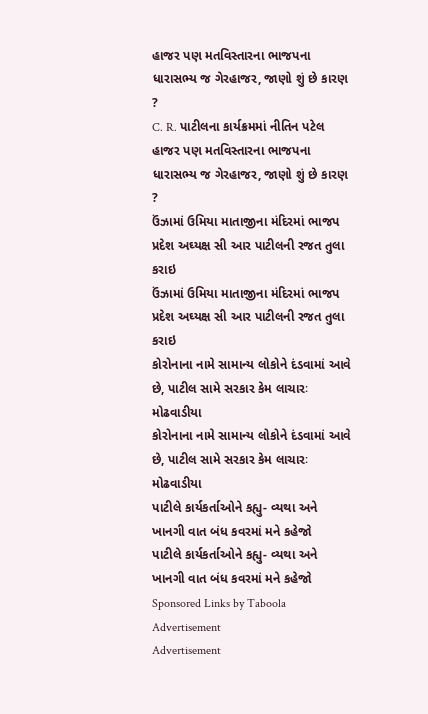હાજર પણ મતવિસ્તારના ભાજપના ધારાસભ્ય જ ગેરહાજર, જાણો શું છે કારણ ?
C. R. પાટીલના કાર્યક્રમમાં નીતિન પટેલ હાજર પણ મતવિસ્તારના ભાજપના ધારાસભ્ય જ ગેરહાજર, જાણો શું છે કારણ ?
ઉંઝામાં ઉમિયા માતાજીના મંદિરમાં ભાજપ પ્રદેશ અઘ્યક્ષ સી આર પાટીલની રજત તુલા કરાઇ
ઉંઝામાં ઉમિયા માતાજીના મંદિરમાં ભાજપ પ્રદેશ અઘ્યક્ષ સી આર પાટીલની રજત તુલા કરાઇ
કોરોનાના નામે સામાન્ય લોકોને દંડવામાં આવે છે, પાટીલ સામે સરકાર કેમ લાચારઃ મોઢવાડીયા
કોરોનાના નામે સામાન્ય લોકોને દંડવામાં આવે છે, પાટીલ સામે સરકાર કેમ લાચારઃ મોઢવાડીયા
પાટીલે કાર્યકર્તાઓને કહ્યુ- વ્યથા અને ખાનગી વાત બંધ કવરમાં મને કહેજો
પાટીલે કાર્યકર્તાઓને કહ્યુ- વ્યથા અને ખાનગી વાત બંધ કવરમાં મને કહેજો
Sponsored Links by Taboola
Advertisement
Advertisement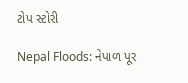ટોપ સ્ટોરી

Nepal Floods: નેપાળ પૂર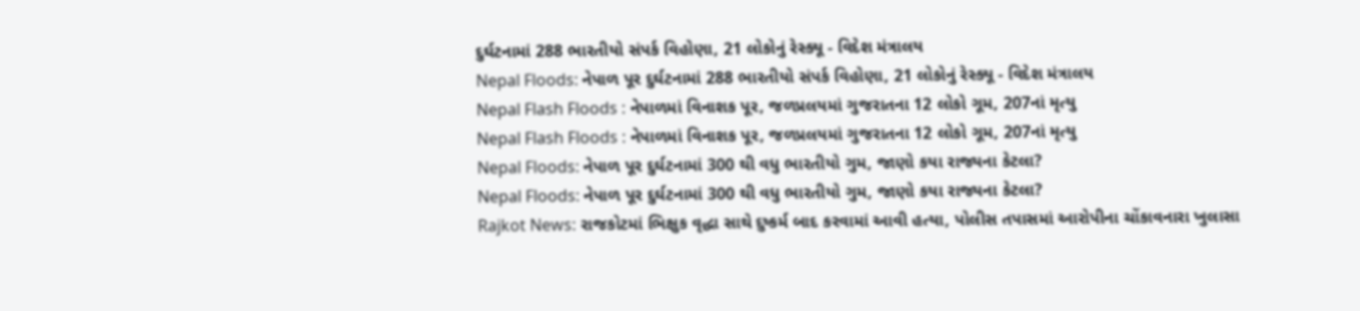દુર્ઘટનામાં 288 ભારતીયો સંપર્ક વિહોણા, 21 લોકોનું રેસ્ક્યૂ - વિદેશ મંત્રાલય
Nepal Floods: નેપાળ પૂર દુર્ઘટનામાં 288 ભારતીયો સંપર્ક વિહોણા, 21 લોકોનું રેસ્ક્યૂ - વિદેશ મંત્રાલય
Nepal Flash Floods : નેપાળમાં વિનાશક પૂર, જળપ્રલયમાં ગુજરાતના 12 લોકો ગૂમ, 207નાં મૃત્યુ
Nepal Flash Floods : નેપાળમાં વિનાશક પૂર, જળપ્રલયમાં ગુજરાતના 12 લોકો ગૂમ, 207નાં મૃત્યુ
Nepal Floods: નેપાળ પૂર દુર્ઘટનામાં 300 થી વધુ ભારતીયો ગુમ, જાણો કયા રાજ્યના કેટલા?
Nepal Floods: નેપાળ પૂર દુર્ઘટનામાં 300 થી વધુ ભારતીયો ગુમ, જાણો કયા રાજ્યના કેટલા?
Rajkot News: રાજકોટમાં ભિક્ષુક વૃદ્ધા સાથે દુષ્કર્મ બાદ કરવામાં આવી હત્યા, પોલીસ તપાસમાં આરોપીના ચોંકાવનારા ખુલાસા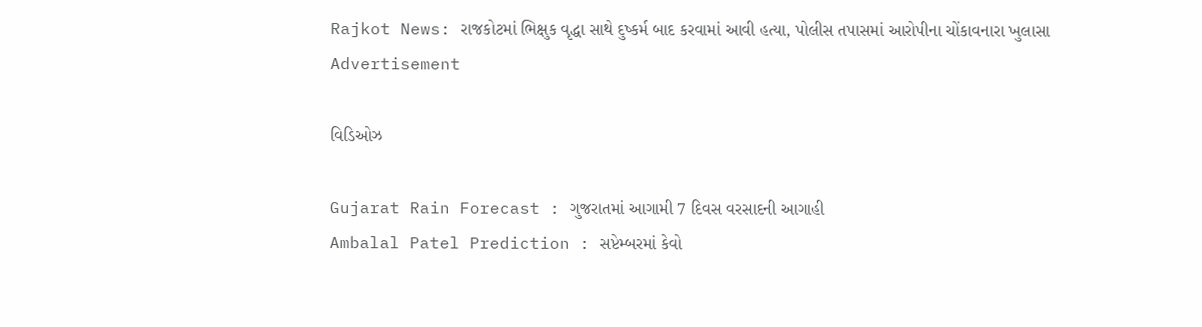Rajkot News: રાજકોટમાં ભિક્ષુક વૃદ્ધા સાથે દુષ્કર્મ બાદ કરવામાં આવી હત્યા, પોલીસ તપાસમાં આરોપીના ચોંકાવનારા ખુલાસા
Advertisement

વિડિઓઝ

Gujarat Rain Forecast : ગુજરાતમાં આગામી 7 દિવસ વરસાદની આગાહી
Ambalal Patel Prediction : સપ્ટેમ્બરમાં કેવો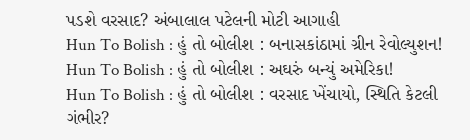પડશે વરસાદ? અંબાલાલ પટેલની મોટી આગાહી
Hun To Bolish : હું તો બોલીશ : બનાસકાંઠામાં ગ્રીન રેવોલ્યુશન!
Hun To Bolish : હું તો બોલીશ : અઘરું બન્યું અમેરિકા!
Hun To Bolish : હું તો બોલીશ : વરસાદ ખેંચાયો, સ્થિતિ કેટલી ગંભીર?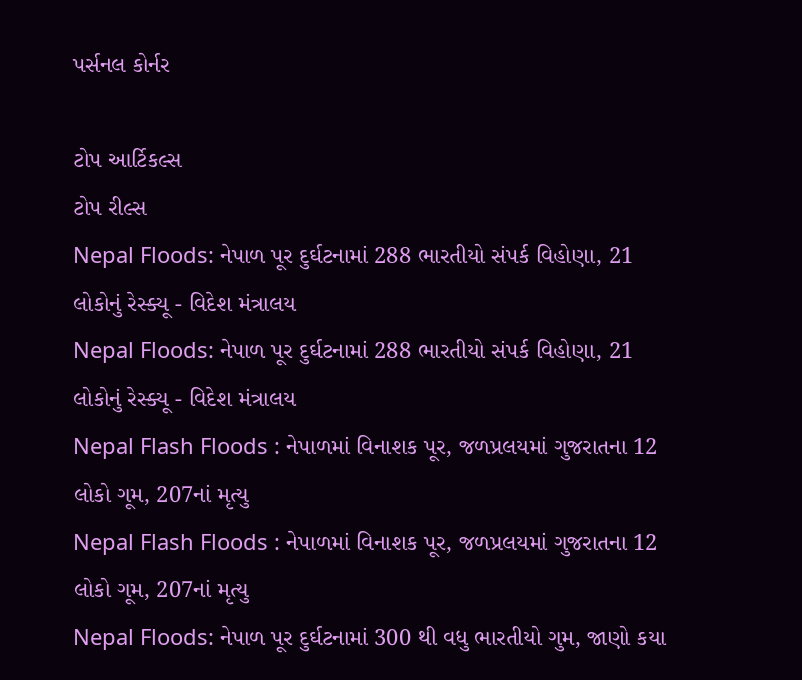પર્સનલ કોર્નર

ટોપ આર્ટિકલ્સ
ટોપ રીલ્સ
Nepal Floods: નેપાળ પૂર દુર્ઘટનામાં 288 ભારતીયો સંપર્ક વિહોણા, 21 લોકોનું રેસ્ક્યૂ - વિદેશ મંત્રાલય
Nepal Floods: નેપાળ પૂર દુર્ઘટનામાં 288 ભારતીયો સંપર્ક વિહોણા, 21 લોકોનું રેસ્ક્યૂ - વિદેશ મંત્રાલય
Nepal Flash Floods : નેપાળમાં વિનાશક પૂર, જળપ્રલયમાં ગુજરાતના 12 લોકો ગૂમ, 207નાં મૃત્યુ
Nepal Flash Floods : નેપાળમાં વિનાશક પૂર, જળપ્રલયમાં ગુજરાતના 12 લોકો ગૂમ, 207નાં મૃત્યુ
Nepal Floods: નેપાળ પૂર દુર્ઘટનામાં 300 થી વધુ ભારતીયો ગુમ, જાણો કયા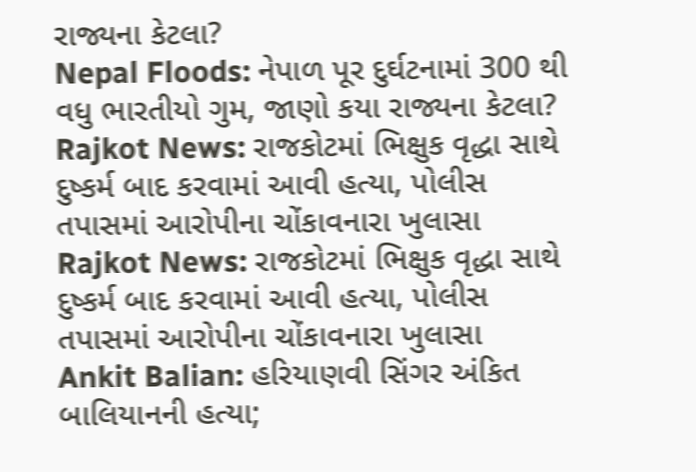રાજ્યના કેટલા?
Nepal Floods: નેપાળ પૂર દુર્ઘટનામાં 300 થી વધુ ભારતીયો ગુમ, જાણો કયા રાજ્યના કેટલા?
Rajkot News: રાજકોટમાં ભિક્ષુક વૃદ્ધા સાથે દુષ્કર્મ બાદ કરવામાં આવી હત્યા, પોલીસ તપાસમાં આરોપીના ચોંકાવનારા ખુલાસા
Rajkot News: રાજકોટમાં ભિક્ષુક વૃદ્ધા સાથે દુષ્કર્મ બાદ કરવામાં આવી હત્યા, પોલીસ તપાસમાં આરોપીના ચોંકાવનારા ખુલાસા
Ankit Balian: હરિયાણવી સિંગર અંકિત બાલિયાનની હત્યા;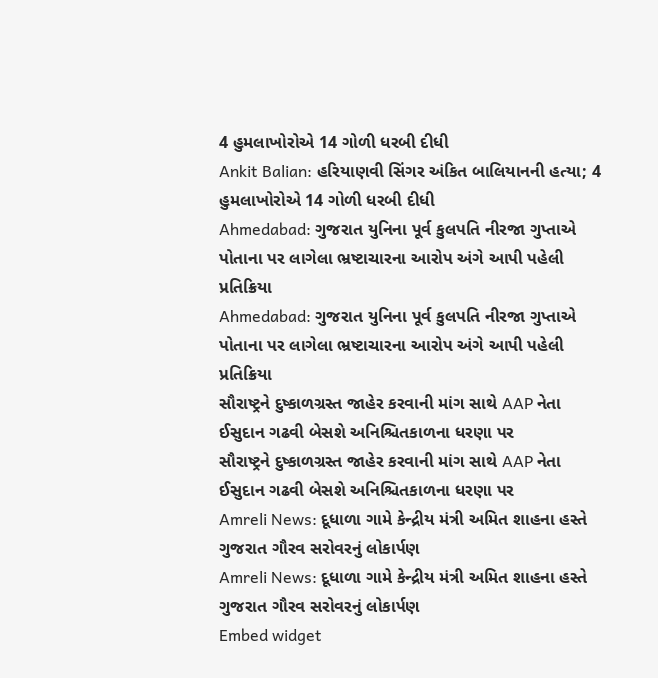4 હુમલાખોરોએ 14 ગોળી ધરબી દીધી
Ankit Balian: હરિયાણવી સિંગર અંકિત બાલિયાનની હત્યા; 4 હુમલાખોરોએ 14 ગોળી ધરબી દીધી
Ahmedabad: ગુજરાત યુનિના પૂર્વ કુલપતિ નીરજા ગુપ્તાએ પોતાના પર લાગેલા ભ્રષ્ટાચારના આરોપ અંગે આપી પહેલી પ્રતિક્રિયા
Ahmedabad: ગુજરાત યુનિના પૂર્વ કુલપતિ નીરજા ગુપ્તાએ પોતાના પર લાગેલા ભ્રષ્ટાચારના આરોપ અંગે આપી પહેલી પ્રતિક્રિયા
સૌરાષ્ટ્રને દુષ્કાળગ્રસ્ત જાહેર કરવાની માંગ સાથે AAP નેતા ઈસુદાન ગઢવી બેસશે અનિશ્ચિતકાળના ધરણા પર
સૌરાષ્ટ્રને દુષ્કાળગ્રસ્ત જાહેર કરવાની માંગ સાથે AAP નેતા ઈસુદાન ગઢવી બેસશે અનિશ્ચિતકાળના ધરણા પર
Amreli News: દૂધાળા ગામે કેન્દ્રીય મંત્રી અમિત શાહના હસ્તે ગુજરાત ગૌરવ સરોવરનું લોકાર્પણ
Amreli News: દૂધાળા ગામે કેન્દ્રીય મંત્રી અમિત શાહના હસ્તે ગુજરાત ગૌરવ સરોવરનું લોકાર્પણ
Embed widget